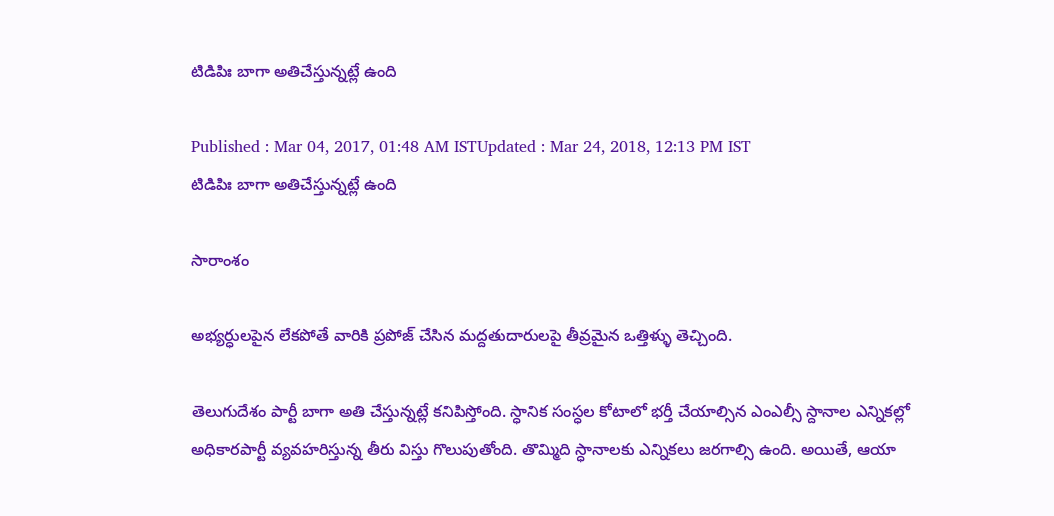టిడిపిః బాగా అతిచేస్తున్నట్లే ఉంది

Published : Mar 04, 2017, 01:48 AM ISTUpdated : Mar 24, 2018, 12:13 PM IST
టిడిపిః బాగా అతిచేస్తున్నట్లే ఉంది

సారాంశం

అభ్యర్ధులపైన లేకపోతే వారికి ప్రపోజ్ చేసిన మద్దతుదారులపై తీవ్రమైన ఒత్తిళ్ళు తెచ్చింది.

తెలుగుదేశం పార్టీ బాగా అతి చేస్తున్నట్లే కనిపిస్తోంది. స్ధానిక సంస్ధల కోటాలో భర్తీ చేయాల్సిన ఎంఎల్సీ స్దానాల ఎన్నికల్లో అధికారపార్టీ వ్యవహరిస్తున్న తీరు విస్తు గొలుపుతోంది. తొమ్మిది స్ధానాలకు ఎన్నికలు జరగాల్సి ఉంది. అయితే, ఆయా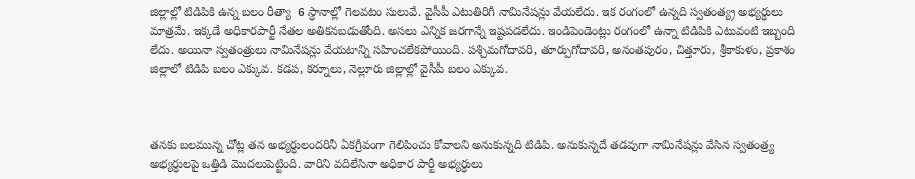జిల్లాల్లో టిడిపికి ఉన్న బలం రీత్యా  6 స్ధానాల్లో గెలవటం సులువే. వైసీపీ ఎటుతిరిగీ నామినేషన్లు వేయలేదు. ఇక రంగంలో ఉన్నది స్వతంత్య్ర అభ్యర్ధులు మాత్రమే. ఇక్కడే అధికారపార్టీ నేతల అతికనబడుతోంది. అసలు ఎన్నిక జరగాన్నే ఇష్టపడలేదు. ఇండిపెండెంట్లు రంగంలో ఉన్నా టిడిపికి ఎటువంటి ఇబ్బంది లేదు. అయినా స్వతంత్రులు నామినేషన్లు వేయటాన్ని సహించలేకపోయింది. పశ్చిమగోదావరి, తూర్పుగోదావరి, అనంతపురం, చిత్తూరు, శ్రీకాకుళం, ప్రకాశం జిల్లాలో టిడిపి బలం ఎక్కువ. కడప, కర్నూలు, నెల్లూరు జిల్లాల్లో వైసీపీ బలం ఎక్కువ.



తనకు బలమున్న చోట్ల తన అభ్యర్ధులందరినీ ఏకగ్రీవంగా గెలిపించు కోవాలని అనుకున్నది టిడిపి. అనుకున్నదే తడవుగా నామినేషన్లు వేసిన స్వతంత్ర్య అభ్యర్ధులపై ఒత్తిడి మొదలుపెట్టింది. వారిని వదిలేసినా అధికార పార్టీ అభ్యర్ధులు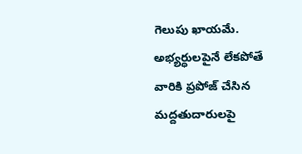గెలుపు ఖాయమే. అభ్యర్ధులపైనే లేకపోతే వారికి ప్రపోజ్ చేసిన మద్దతుదారులపై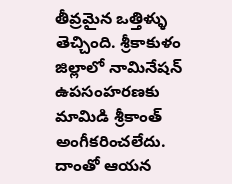తీవ్రమైన ఒత్తిళ్ళు తెచ్చింది. శ్రీకాకుళం జిల్లాలో నామినేషన్ ఉపసంహరణకు మామిడి శ్రీకాంత్ అంగీకరించలేదు. దాంతో ఆయన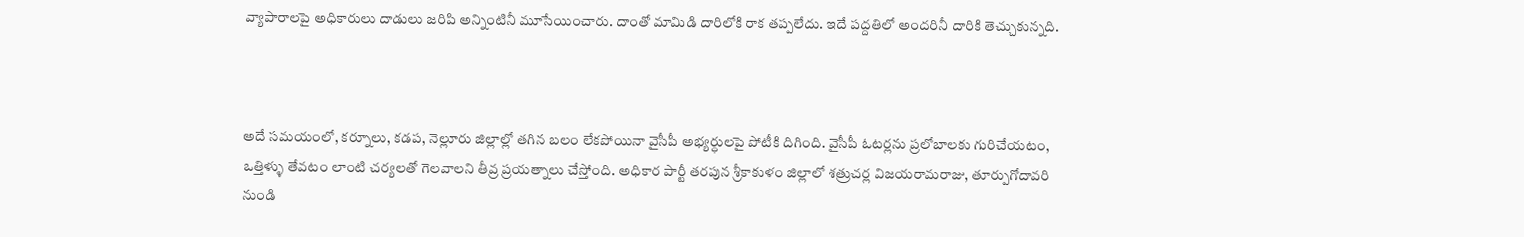వ్యాపారాలపై అధికారులు దాడులు జరిపి అన్నింటినీ మూసేయించారు. దాంతో మామిడి దారిలోకి రాక తప్పలేదు. ఇదే పద్దతిలో అందరినీ దారికి తెచ్చుకున్నది.



అదే సమయంలో, కర్నూలు, కడప, నెల్లూరు జిల్లాల్లో తగిన బలం లేకపోయినా వైసీపీ అభ్యర్ధులపై పోటీకి దిగింది. వైసీపీ ఓటర్లను ప్రలోబాలకు గురిచేయటం, ఒత్తిళ్ళు తేవటం లాంటి చర్యలతో గెలవాలని తీవ్ర ప్రయత్నాలు చేస్తోంది. అధికార పార్టీ తరపున శ్రీకాకుళం జిల్లాలో శత్రుచర్ల విజయరామరాజు, తూర్పుగోదావరి నుండి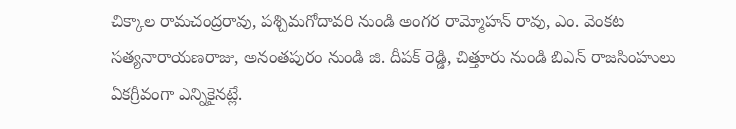చిక్కాల రామచంద్రరావు, పశ్చిమగోదావరి నుండి అంగర రామ్మోహన్ రావు, ఎం. వెంకట సత్యనారాయణరాజు, అనంతపురం నుండి జి. దీపక్ రెడ్డి, చిత్తూరు నుండి బిఎన్ రాజసింహులు ఏకగ్రీవంగా ఎన్నికైనట్లే.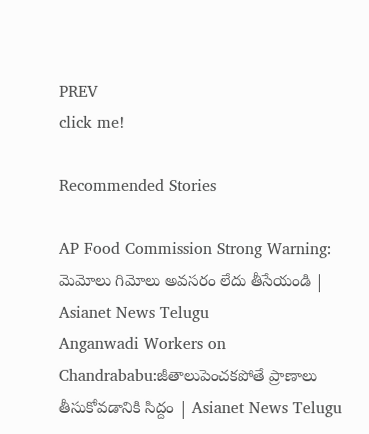PREV
click me!

Recommended Stories

AP Food Commission Strong Warning: మెమోలు గిమోలు అవసరం లేదు తీసేయండి | Asianet News Telugu
Anganwadi Workers on Chandrababu:జీతాలుపెంచకపోతే ప్రాణాలు తీసుకోవడానికి సిద్దం | Asianet News Telugu